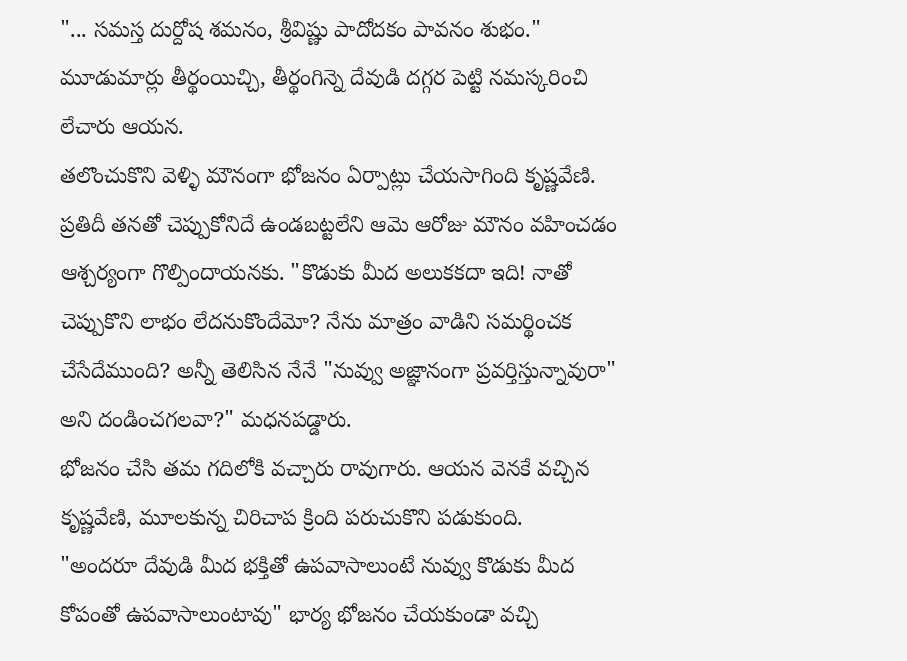"... సమస్త దుర్దోష శమనం, శ్రీవిష్ణు పాదోదకం పావనం శుభం." మూడుమార్లు తీర్థంయిచ్చి, తీర్థంగిన్నె దేవుడి దగ్గర పెట్టి నమస్కరించి లేచారు ఆయన.
తలొంచుకొని వెళ్ళి మౌనంగా భోజనం ఏర్పాట్లు చేయసాగింది కృష్ణవేణి.
ప్రతిదీ తనతో చెప్పుకోనిదే ఉండబట్టలేని ఆమె ఆరోజు మౌనం వహించడం ఆశ్చర్యంగా గొల్పిందాయనకు. "కొడుకు మీద అలుకకదా ఇది! నాతో చెప్పుకొని లాభం లేదనుకొందేమో? నేను మాత్రం వాడిని సమర్థించక చేసేదేముంది? అన్నీ తెలిసిన నేనే "నువ్వు అజ్ఞానంగా ప్రవర్తిస్తున్నావురా" అని దండించగలవా?" మధనపడ్డారు.
భోజనం చేసి తమ గదిలోకి వచ్చారు రావుగారు. ఆయన వెనకే వచ్చిన కృష్ణవేణి, మూలకున్న చిరిచాప క్రింది పరుచుకొని పడుకుంది.
"అందరూ దేవుడి మీద భక్తితో ఉపవాసాలుంటే నువ్వు కొడుకు మీద కోపంతో ఉపవాసాలుంటావు" భార్య భోజనం చేయకుండా వచ్చి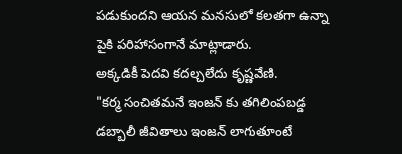పడుకుందని ఆయన మనసులో కలతగా ఉన్నా పైకి పరిహాసంగానే మాట్లాడారు.
అక్కడికీ పెదవి కదల్చలేదు కృష్ణవేణి.
"కర్మ సంచితమనే ఇంజన్ కు తగిలింపబడ్డ డబ్బాలీ జీవితాలు ఇంజన్ లాగుతూంటే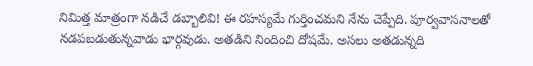నిమిత్త మాత్రంగా నడిచే డబ్బాలివి! ఈ రహస్యమే గుర్తించమని నేను చెప్పేది. పూర్వవాసనాలతో నడపబడుతున్నవాడు భార్గవుడు. అతడిని నిందించి దోషమే. అసలు అతడున్నది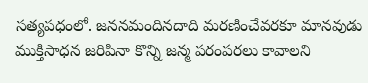సత్యపధంలో. జననమందినదాది మరణించేవరకూ మానవుడు ముక్తిసాధన జరిపినా కొన్ని జన్మ పరంపరలు కావాలని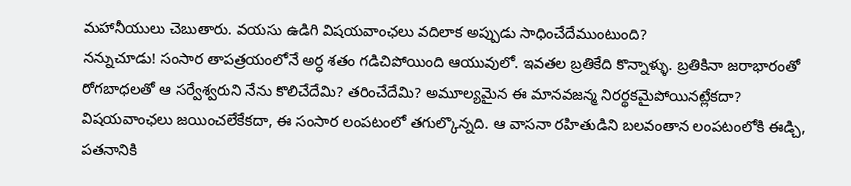మహానీయులు చెబుతారు. వయసు ఉడిగి విషయవాంఛలు వదిలాక అప్పుడు సాధించేదేముంటుంది?
నన్నుచూడు! సంసార తాపత్రయంలోనే అర్ధ శతం గడిచిపోయింది ఆయువులో. ఇవతల బ్రతికేది కొన్నాళ్ళు. బ్రతికినా జరాభారంతో రోగబాధలతో ఆ సర్వేశ్వరుని నేను కొలిచేదేమి? తరించేదేమి? అమూల్యమైన ఈ మానవజన్మ నిరర్థకమైపోయినట్లేకదా?
విషయవాంఛలు జయించలేకేకదా, ఈ సంసార లంపటంలో తగుల్కొన్నది. ఆ వాసనా రహితుడిని బలవంతాన లంపటంలోకి ఈడ్చి, పతనానికి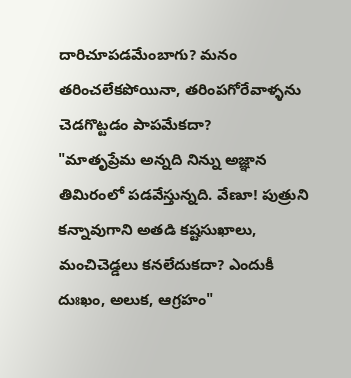దారిచూపడమేంబాగు? మనం తరించలేకపోయినా, తరింపగోరేవాళ్ళను చెడగొట్టడం పాపమేకదా?
"మాతృప్రేమ అన్నది నిన్ను అజ్ఞాన తిమిరంలో పడవేస్తున్నది. వేణూ! పుత్రుని కన్నావుగాని అతడి కష్టసుఖాలు, మంచిచెడ్డలు కనలేదుకదా? ఎందుకీ దుఃఖం, అలుక, ఆగ్రహం"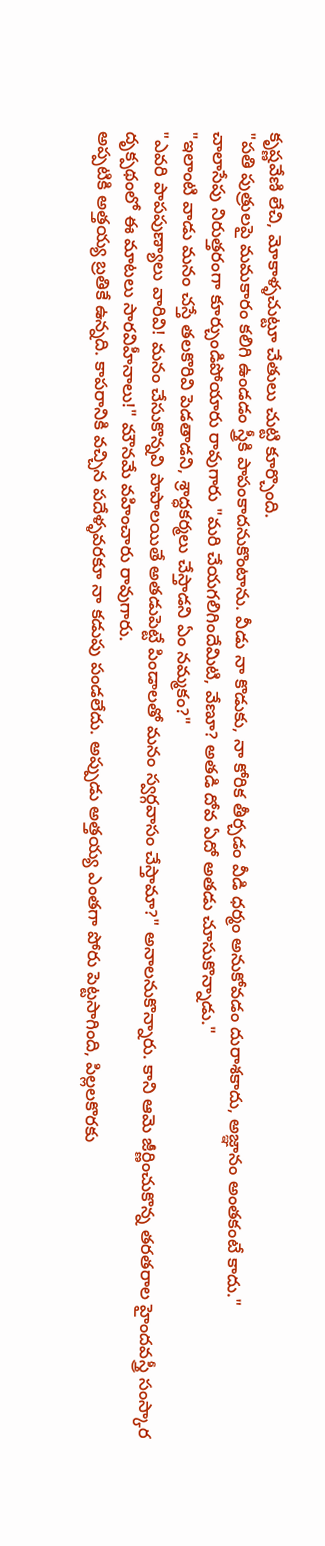కృష్ణవేణి లేచి, మోకాళ్ళచుట్టూ చేతులు చుట్టి కూర్చొంది.
"పతి పుత్రులపై మమకారం కలిగి ఉండడం స్త్రీకి పాపంకాదనుకొంటాను. వీడు నా కొడుకు, నా కోరిక తీర్చడం వీడి ధర్మం అనుకోవడం దురాశకాదు, అజ్ఞానం అంతకంటే కాదు."
చాలాసేపు నిరుత్తరంగా కూర్చుండిపోయారు రావుగారు "మరి చేయగలిగిందేమిటి, వేణూ? అతడి దోవ ఏదో అతడు చూసుకొన్నాడు."
"ఇలాంటి వాడు మనం చస్తే తలకొరివి పెడతాడని, శ్రాద్ధకర్మలు చేస్తాడని ఏం నమ్మకం?"
"ఎవరి పాపపుణ్యాలు వారివి! మనం చేసుకొన్నవి పాపాలయితే అతడుపెట్టే పిండాలతో మనం స్వర్గవాసం చేస్తామా?" అనాలనుకొన్నారు. కాని ఆమె జీర్ణించుకొన్న తరతరాల హైందవస్త్రీ సంస్కార దృక్పథంలో ఈ మాటలు సారవిహీనాలు!" మౌనమే వహించారు రావుగారు.
అప్పటికి అత్తయ్య బ్రతికే ఉన్నది. కాపరానికి వచ్చిన పదేళ్ళవరకూ నా కడుపు పండలేదు. అప్పుడు అత్తయ్య ఎంతగా పోరు పెట్టసాగింది, పిల్లలకొరకు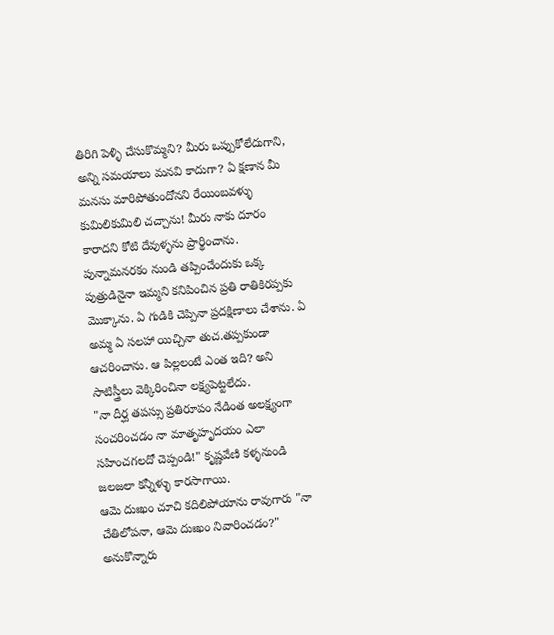తిరిగి పెళ్ళి చేసుకొమ్మని? మీరు ఒప్పుకోలేదుగాని, అన్ని సమయాలు మనవి కాదుగా? ఏ క్షణాన మీ మనసు మారిపోతుందోనని రేయింబవళ్ళు కుమిలికుమిలి చచ్చాను! మీరు నాకు దూరం కారాదని కోటి దేవుళ్ళను ప్రార్థించాను. పున్నామనరకం నుండి తప్పించేందుకు ఒక్క పుత్రుడినైనా ఇమ్మని కనిపించిన ప్రతి రాతికిరప్పకు మొక్కాను. ఏ గుడికి చెప్పినా ప్రదక్షిణాలు చేశాను. ఏ అమ్మ ఏ సలహా యిచ్చినా తుచ.తప్పకుండా ఆచరించాను. ఆ పిల్లలంటే ఎంత ఇది? అని సాటిస్త్రీలు వెక్కిరించినా లక్ష్యపెట్టలేదు.
"నా దీర్ఘ తపస్సు ప్రతిరూపం నేడింత అలక్ష్యంగా సంచరించడం నా మాతృహృదయం ఎలా సహించగలదో చెప్పండి!" కృష్ణవేణి కళ్ళనుండి జలజలా కన్నీళ్ళు కారసాగాయి.
ఆమె దుఃఖం చూచి కదిలిపోయాను రావుగారు "నా చేతిలోపనా, ఆమె దుఃఖం నివారించడం?" అనుకొన్నారు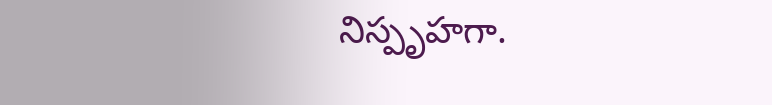నిస్పృహగా.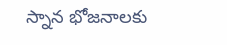స్నాన భోజనాలకు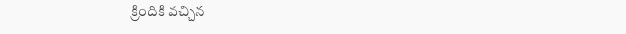క్రిందికి వచ్చిన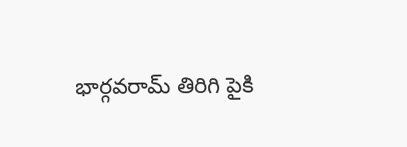భార్గవరామ్ తిరిగి పైకి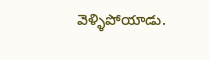వెళ్ళిపోయాడు.